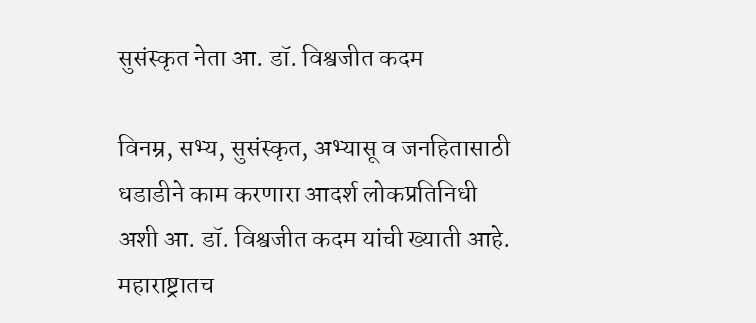सुसंस्कृत नेता आ. डॉ. विश्वजीत कदम

विनम्र, सभ्य, सुसंस्कृत, अभ्यासू व जनहितासाठी धडाडीने काम करणारा आदर्श लोकप्रतिनिधी अशी आ. डॉ. विश्वजीत कदम यांची ख्याती आहे. महाराष्ट्रातच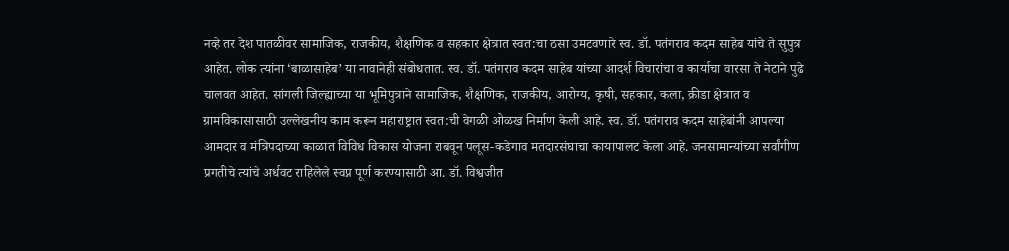नव्हे तर देश पातळीवर सामाजिक, राजकीय, शैक्षणिक व सहकार क्षेत्रात स्वत:चा ठसा उमटवणारे स्व. डॉ. पतंगराव कदम साहेब यांचे ते सुपुत्र आहेत. लोक त्यांना ‘बाळासाहेब’ या नावानेही संबोधतात. स्व. डॉ. पतंगराव कदम साहेब यांच्या आदर्श विचारांचा व कार्याचा वारसा ते नेटाने पुढे चालवत आहेत. सांगली जिल्ह्याच्या या भूमिपुत्राने सामाजिक, शैक्षणिक, राजकीय, आरोग्य, कृषी, सहकार, कला, क्रीडा क्षेत्रात व ग्रामविकासासाठी उल्लेखनीय काम करून महाराष्ट्रात स्वत:ची वेगळी ओळख निर्माण केली आहे. स्व. डॉ. पतंगराव कदम साहेबांनी आपल्या आमदार व मंत्रिपदाच्या काळात विविध विकास योजना राबवून पलूस-कडेगाव मतदारसंघाचा कायापालट केला आहे. जनसामान्यांच्या सर्वांगीण प्रगतीचे त्यांचे अर्धवट राहिलेले स्वप्न पूर्ण करण्यासाठी आ. डॉ. विश्वजीत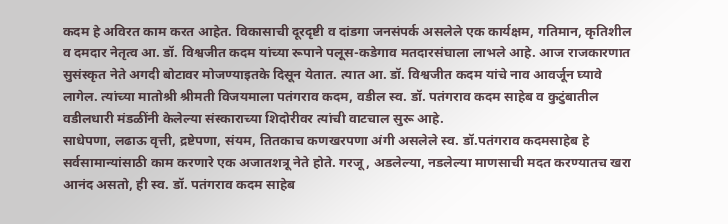कदम हे अविरत काम करत आहेत. विकासाची दूरदृष्टी व दांडगा जनसंपर्क असलेले एक कार्यक्षम, गतिमान, कृतिशील व दमदार नेतृत्व आ. डॉ. विश्वजीत कदम यांच्या रूपाने पलूस-कडेगाव मतदारसंघाला लाभले आहे. आज राजकारणात सुसंस्कृत नेते अगदी बोटावर मोजण्याइतके दिसून येतात. त्यात आ. डॉ. विश्वजीत कदम यांचे नाव आवर्जून घ्यावे लागेल. त्यांच्या मातोश्री श्रीमती विजयमाला पतंगराव कदम, वडील स्व. डॉ. पतंगराव कदम साहेब व कुटुंबातील वडीलधारी मंडळींनी केलेल्या संस्काराच्या शिदोरीवर त्यांची वाटचाल सुरू आहे.
साधेपणा, लढाऊ वृत्ती, द्रष्टेपणा, संयम, तितकाच कणखरपणा अंगी असलेले स्व. डॉ.पतंगराव कदमसाहेब हे सर्वसामान्यांसाठी काम करणारे एक अजातशत्रू नेते होते. गरजू, अडलेल्या, नडलेल्या माणसाची मदत करण्यातच खरा आनंद असतो, ही स्व. डॉ. पतंगराव कदम साहेब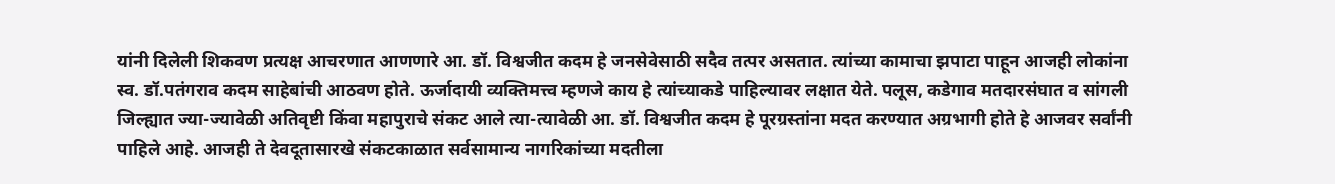यांनी दिलेली शिकवण प्रत्यक्ष आचरणात आणणारे आ. डॉ. विश्वजीत कदम हे जनसेवेसाठी सदैव तत्पर असतात. त्यांच्या कामाचा झपाटा पाहून आजही लोकांना स्व. डॉ.पतंगराव कदम साहेबांची आठवण होते. ऊर्जादायी व्यक्तिमत्त्व म्हणजे काय हे त्यांच्याकडे पाहिल्यावर लक्षात येते. पलूस, कडेगाव मतदारसंघात व सांगली जिल्ह्यात ज्या-ज्यावेळी अतिवृष्टी किंवा महापुराचे संकट आले त्या-त्यावेळी आ. डॉ. विश्वजीत कदम हे पूरग्रस्तांना मदत करण्यात अग्रभागी होते हे आजवर सर्वांनी पाहिले आहे. आजही ते देवदूतासारखे संकटकाळात सर्वसामान्य नागरिकांच्या मदतीला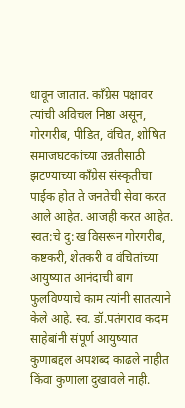धावून जातात. कॉंग्रेस पक्षावर त्यांची अविचल निष्ठा असून, गोरगरीब, पीडित, वंचित, शोषित समाजघटकांच्या उन्नतीसाठी झटण्याच्या कॉंग्रेस संस्कृतीचा पाईक होत ते जनतेची सेवा करत आले आहेत. आजही करत आहेत. स्वत:चे दु:ख विसरून गोरगरीब, कष्टकरी, शेतकरी व वंचितांच्या आयुष्यात आनंदाची बाग फुलविण्याचे काम त्यांनी सातत्याने केले आहे. स्व. डॉ.पतंगराव कदम साहेबांनी संपूर्ण आयुष्यात कुणाबद्दल अपशब्द काढले नाहीत किंवा कुणाला दुखावले नाही.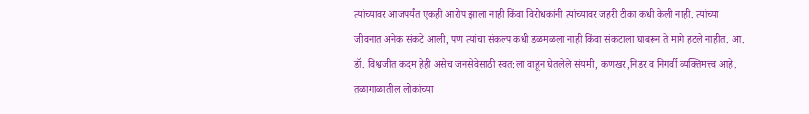त्यांच्यावर आजपर्यंत एकही आरोप झाला नाही किंवा विरोधकांनी त्यांच्यावर जहरी टीका कधी केली नाही. त्यांच्या जीवनात अनेक संकटे आली, पण त्यांचा संकल्प कधी डळमळला नाही किंवा संकटाला घाबरून ते मागे हटले नाहीत. आ. डॉ. विश्वजीत कदम हेही असेच जनसेवेसाठी स्वत:ला वाहून घेतलेले संयमी, कणखर,निडर व निगर्वी व्यक्तिमत्त्व आहे.
तळागाळातील लोकांच्या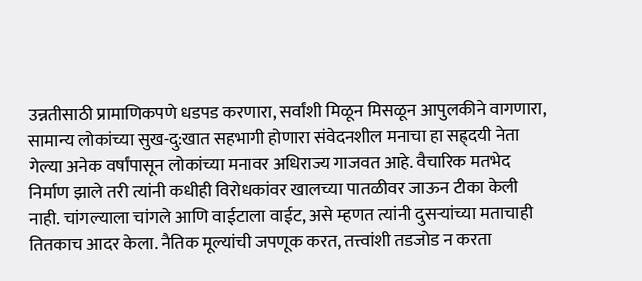उन्नतीसाठी प्रामाणिकपणे धडपड करणारा, सर्वांशी मिळून मिसळून आपुलकीने वागणारा, सामान्य लोकांच्या सुख-दु:खात सहभागी होणारा संवेदनशील मनाचा हा सह्र्दयी नेता गेल्या अनेक वर्षांपासून लोकांच्या मनावर अधिराज्य गाजवत आहे. वैचारिक मतभेद निर्माण झाले तरी त्यांनी कधीही विरोधकांवर खालच्या पातळीवर जाऊन टीका केली नाही. चांगल्याला चांगले आणि वाईटाला वाईट, असे म्हणत त्यांनी दुसऱ्यांच्या मताचाही तितकाच आदर केला. नैतिक मूल्यांची जपणूक करत, तत्त्वांशी तडजोड न करता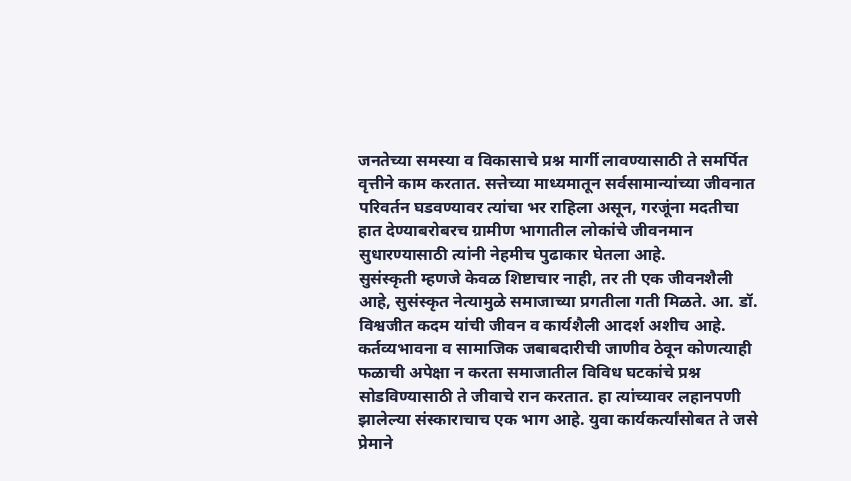जनतेच्या समस्या व विकासाचे प्रश्न मार्गी लावण्यासाठी ते समर्पित वृत्तीने काम करतात. सत्तेच्या माध्यमातून सर्वसामान्यांच्या जीवनात परिवर्तन घडवण्यावर त्यांचा भर राहिला असून, गरजूंना मदतीचा हात देण्याबरोबरच ग्रामीण भागातील लोकांचे जीवनमान सुधारण्यासाठी त्यांनी नेहमीच पुढाकार घेतला आहे.
सुसंस्कृती म्हणजे केवळ शिष्टाचार नाही, तर ती एक जीवनशैली आहे, सुसंस्कृत नेत्यामुळे समाजाच्या प्रगतीला गती मिळते. आ. डॉ. विश्वजीत कदम यांची जीवन व कार्यशैली आदर्श अशीच आहे. कर्तव्यभावना व सामाजिक जबाबदारीची जाणीव ठेवून कोणत्याही फळाची अपेक्षा न करता समाजातील विविध घटकांचे प्रश्न सोडविण्यासाठी ते जीवाचे रान करतात. हा त्यांच्यावर लहानपणी झालेल्या संस्काराचाच एक भाग आहे. युवा कार्यकर्त्यांसोबत ते जसे प्रेमाने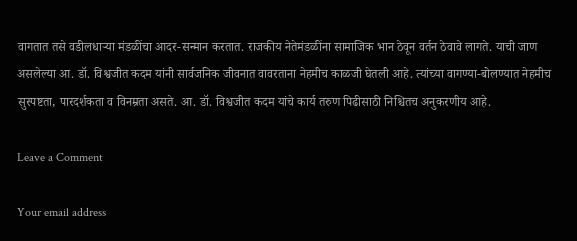वागतात तसे वडीलधाऱ्या मंडळींचा आदर-सन्मान करतात. राजकीय नेतेमंडळींना सामाजिक भान ठेवून वर्तन ठेवावे लागते. याची जाण असलेल्या आ. डॉ. विश्वजीत कदम यांनी सार्वजनिक जीवनात वावरताना नेहमीच काळजी घेतली आहे. त्यांच्या वागण्या-बोलण्यात नेहमीच सुस्पष्टता, पारदर्शकता व विनम्रता असते. आ. डॉ. विश्वजीत कदम यांचे कार्य तरुण पिढीसाठी निश्चितच अनुकरणीय आहे.

Leave a Comment

Your email address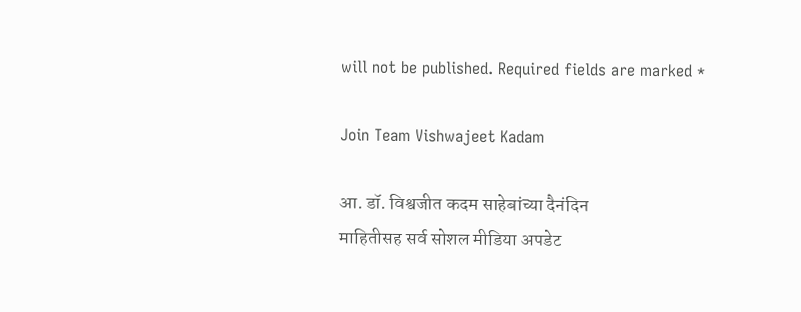will not be published. Required fields are marked *

Join Team Vishwajeet Kadam

आ. डॉ. विश्वजीत कदम साहेबांच्या दैनंदिन
माहितीसह सर्व सोशल मीडिया अपडेट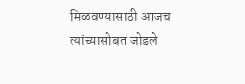मिळवण्यासाठी आजच त्यांच्यासोबत जोडले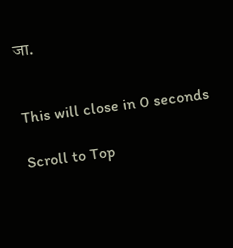जा.


This will close in 0 seconds

Scroll to Top